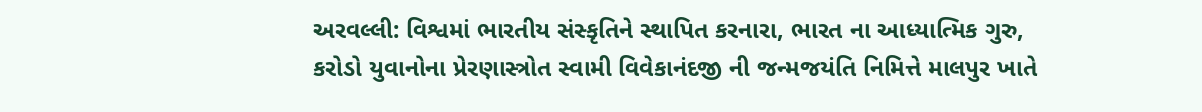અરવલ્લી: વિશ્વમાં ભારતીય સંસ્કૃતિને સ્થાપિત કરનારા, ભારત ના આધ્યાત્મિક ગુરુ, કરોડો યુવાનોના પ્રેરણાસ્ત્રોત સ્વામી વિવેકાનંદજી ની જન્મજયંતિ નિમિત્તે માલપુર ખાતે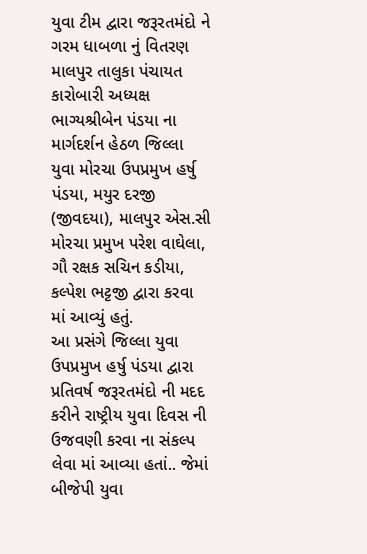યુવા ટીમ દ્વારા જરૂરતમંદો ને ગરમ ધાબળા નું વિતરણ માલપુર તાલુકા પંચાયત કારોબારી અધ્યક્ષ ભાગ્યશ્રીબેન પંડયા ના માર્ગદર્શન હેઠળ જિલ્લા યુવા મોરચા ઉપપ્રમુખ હર્ષુ પંડયા, મયુર દરજી (જીવદયા), માલપુર એસ.સી મોરચા પ્રમુખ પરેશ વાઘેલા, ગૌ રક્ષક સચિન કડીયા, કલ્પેશ ભટ્ટજી દ્વારા કરવા માં આવ્યું હતું.
આ પ્રસંગે જિલ્લા યુવા ઉપપ્રમુખ હર્ષુ પંડયા દ્વારા પ્રતિવર્ષ જરૂરતમંદો ની મદદ કરીને રાષ્ટ્રીય યુવા દિવસ ની ઉજવણી કરવા ના સંકલ્પ લેવા માં આવ્યા હતાં.. જેમાં બીજેપી યુવા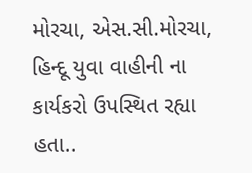મોરચા, એસ.સી.મોરચા, હિન્દૂ યુવા વાહીની ના કાર્યકરો ઉપસ્થિત રહ્યા હતા..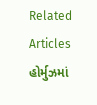Related Articles
હોર્મુઝમાં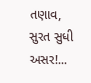તણાવ, સુરત સુધી અસર!...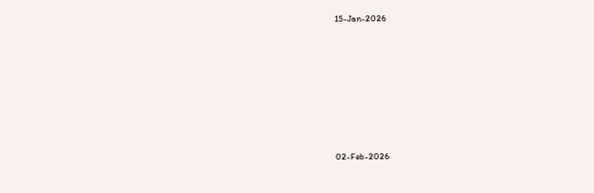15-Jan-2026










02-Feb-2026